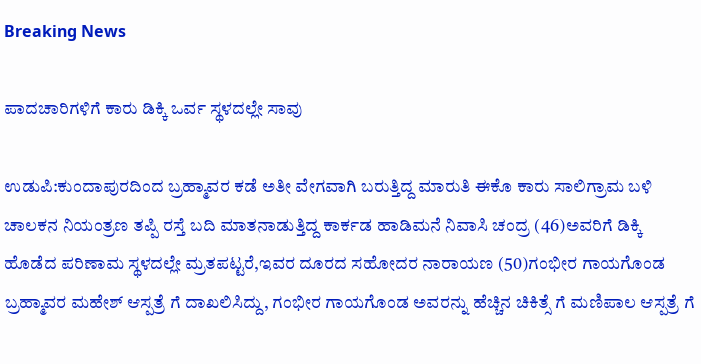Breaking News

ಪಾದಚಾರಿಗಳಿಗೆ ಕಾರು ಡಿಕ್ಕಿ ಒರ್ವ ಸ್ಥಳದಲ್ಲೇ ಸಾವು

ಉಡುಪಿ:ಕುಂದಾಪುರದಿಂದ ಬ್ರಹ್ಮಾವರ ಕಡೆ ಅತೀ ವೇಗವಾಗಿ ಬರುತ್ತಿದ್ದ ಮಾರುತಿ ಈಕೊ ಕಾರು ಸಾಲಿಗ್ರಾಮ ಬಳಿ ಚಾಲಕನ ನಿಯಂತ್ರಣ ತಪ್ಪಿ ರಸ್ತೆ ಬದಿ ಮಾತನಾಡುತ್ತಿದ್ದ ಕಾರ್ಕಡ ಹಾಡಿಮನೆ ನಿವಾಸಿ ಚಂದ್ರ (46)ಅವರಿಗೆ ಡಿಕ್ಕಿ ಹೊಡೆದ ಪರಿಣಾಮ ಸ್ಥಳದಲ್ಲೇ ಮ್ರತಪಟ್ಟರೆ,ಇವರ ದೂರದ ಸಹೋದರ ನಾರಾಯಣ (50)ಗಂಭೀರ ಗಾಯಗೊಂಡ ಬ್ರಹ್ಮಾವರ ಮಹೇಶ್ ಆಸ್ಪತ್ರೆ ಗೆ ದಾಖಲಿಸಿದ್ದು, ಗಂಭೀರ ಗಾಯಗೊಂಡ ಅವರನ್ನು ಹೆಚ್ಚಿನ ಚಿಕಿತ್ಸೆ ಗೆ ಮಣಿಪಾಲ ಆಸ್ಪತ್ರೆ ಗೆ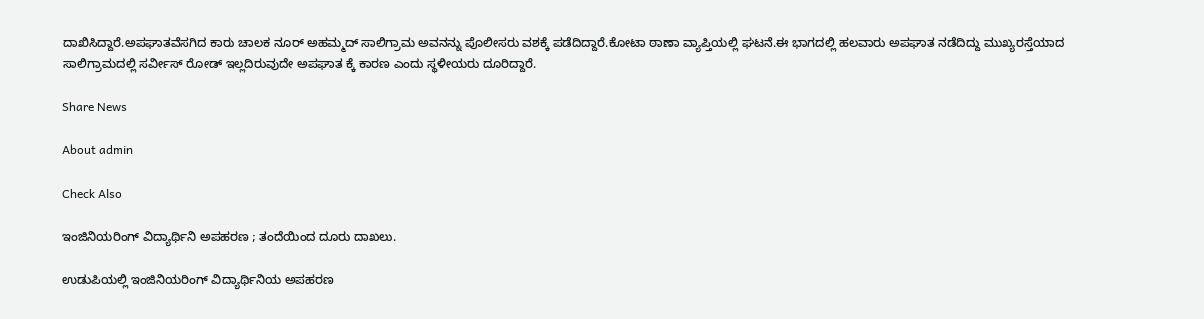ದಾಖಿಸಿದ್ದಾರೆ.ಅಪಘಾತವೆಸಗಿದ ಕಾರು ಚಾಲಕ ನೂರ್ ಅಹಮ್ಮದ್ ಸಾಲಿಗ್ರಾಮ ಅವನನ್ನು ಪೊಲೀಸರು ವಶಕ್ಕೆ ಪಡೆದಿದ್ದಾರೆ.ಕೋಟಾ ಠಾಣಾ ವ್ಯಾಪ್ತಿಯಲ್ಲಿ ಘಟನೆ.ಈ ಭಾಗದಲ್ಲಿ ಹಲವಾರು ಅಪಘಾತ ನಡೆದಿದ್ದು ಮುಖ್ಯರಸ್ತೆಯಾದ ಸಾಲಿಗ್ರಾಮದಲ್ಲಿ ಸರ್ವೀಸ್ ರೋಡ್ ಇಲ್ಲದಿರುವುದೇ ಅಪಘಾತ ಕ್ಕೆ ಕಾರಣ ಎಂದು ಸ್ಥಳೀಯರು ದೂರಿದ್ದಾರೆ.

Share News

About admin

Check Also

ಇಂಜಿನಿಯರಿಂಗ್ ವಿದ್ಯಾರ್ಥಿನಿ ಅಪಹರಣ ; ತಂದೆಯಿಂದ ದೂರು ದಾಖಲು.

ಉಡುಪಿಯಲ್ಲಿ ಇಂಜಿನಿಯರಿಂಗ್ ವಿದ್ಯಾರ್ಥಿನಿಯ ಅಪಹರಣ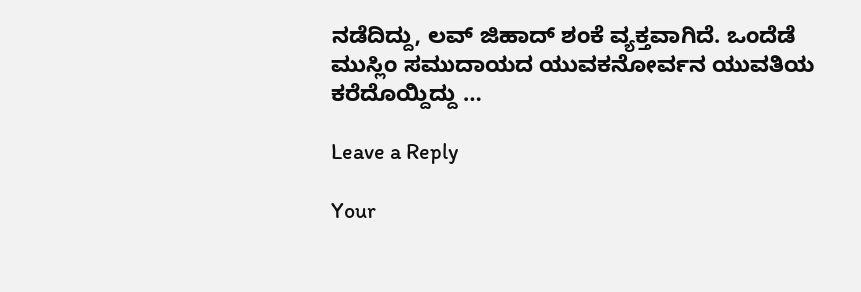ನಡೆದಿದ್ದು, ಲವ್‌ ಜಿಹಾದ್‌ ಶಂಕೆ ವ್ಯಕ್ತವಾಗಿದೆ. ಒಂದೆಡೆ ಮುಸ್ಲಿಂ ಸಮುದಾಯದ ಯುವಕನೋರ್ವನ ಯುವತಿಯ ಕರೆದೊಯ್ದಿದ್ದು …

Leave a Reply

Your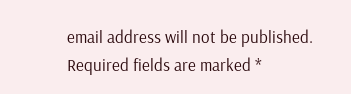email address will not be published. Required fields are marked *